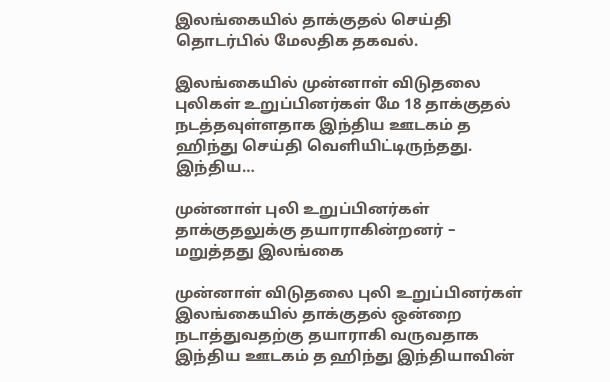இலங்கையில் தாக்குதல் செய்தி தொடர்பில் மேலதிக தகவல்.

இலங்கையில் முன்னாள் விடுதலை புலிகள் உறுப்பினர்கள் மே 18 தாக்குதல் நடத்தவுள்ளதாக இந்திய ஊடகம் த ஹிந்து செய்தி வெளியிட்டிருந்தது. இந்திய…

முன்னாள் புலி உறுப்பினர்கள் தாக்குதலுக்கு தயாராகின்றனர் – மறுத்தது இலங்கை

முன்னாள் விடுதலை புலி உறுப்பினர்கள் இலங்கையில் தாக்குதல் ஒன்றை நடாத்துவதற்கு தயாராகி வருவதாக இந்திய ஊடகம் த ஹிந்து இந்தியாவின்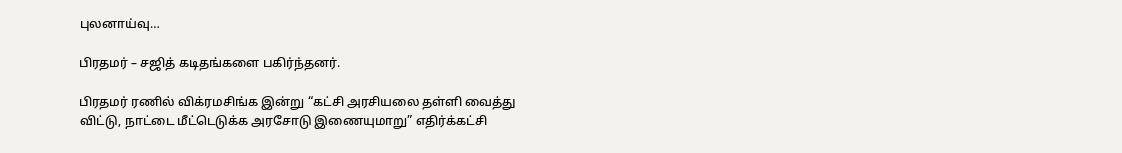புலனாய்வு…

பிரதமர் – சஜித் கடிதங்களை பகிர்ந்தனர்.

பிரதமர் ரணில் விக்ரமசிங்க இன்று “கட்சி அரசியலை தள்ளி வைத்து விட்டு, நாட்டை மீட்டெடுக்க அரசோடு இணையுமாறு” எதிர்க்கட்சி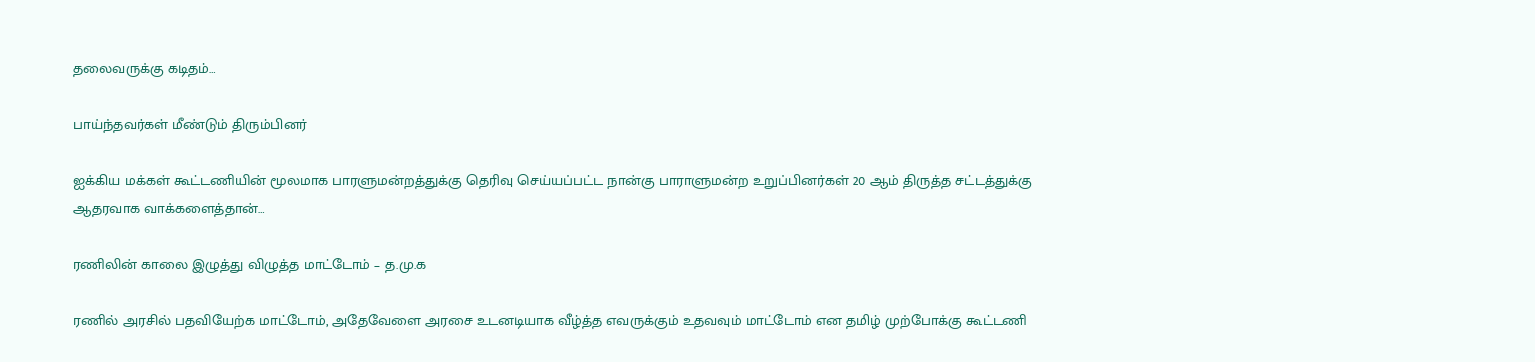தலைவருக்கு கடிதம்…

பாய்ந்தவர்கள் மீண்டும் திரும்பினர்

ஐக்கிய மக்கள் கூட்டணியின் மூலமாக பாரளுமன்றத்துக்கு தெரிவு செய்யப்பட்ட நான்கு பாராளுமன்ற உறுப்பினர்கள் 20 ஆம் திருத்த சட்டத்துக்கு ஆதரவாக வாக்களைத்தான்…

ரணிலின் காலை இழுத்து விழுத்த மாட்டோம் – த.மு.க

ரணில் அரசில் பதவியேற்க மாட்டோம், அதேவேளை அரசை உடனடியாக வீழ்த்த எவருக்கும் உதவவும் மாட்டோம் என தமிழ் முற்போக்கு கூட்டணி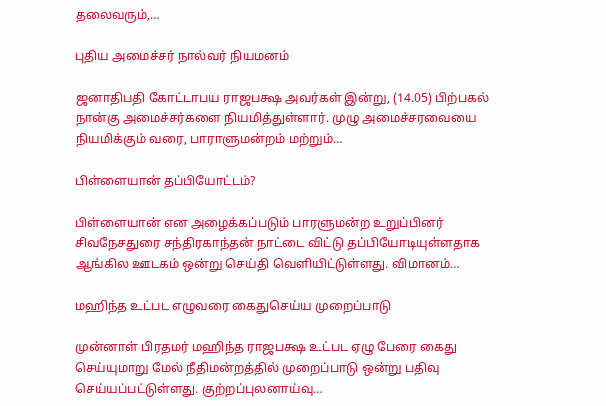தலைவரும்,…

புதிய அமைச்சர் நால்வர் நியமனம்

ஜனாதிபதி கோட்டாபய ராஜபக்ஷ அவர்கள் இன்று, (14.05) பிற்பகல் நான்கு அமைச்சர்களை நியமித்துள்ளார். முழு அமைச்சரவையை நியமிக்கும் வரை, பாராளுமன்றம் மற்றும்…

பிள்ளையான் தப்பியோட்டம்?

பிள்ளையான் என அழைக்கப்படும் பாரளுமன்ற உறுப்பினர் சிவநேசதுரை சந்திரகாந்தன் நாட்டை விட்டு தப்பியோடியுள்ளதாக ஆங்கில ஊடகம் ஒன்று செய்தி வெளியிட்டுள்ளது. விமானம்…

மஹிந்த உட்பட எழுவரை கைதுசெய்ய முறைப்பாடு

முன்னாள் பிரதமர் மஹிந்த ராஜபக்ஷ உட்பட ஏழு பேரை கைது செய்யுமாறு மேல் நீதிமன்றத்தில் முறைப்பாடு ஒன்று பதிவு செய்யப்பட்டுள்ளது. குற்றப்புலனாய்வு…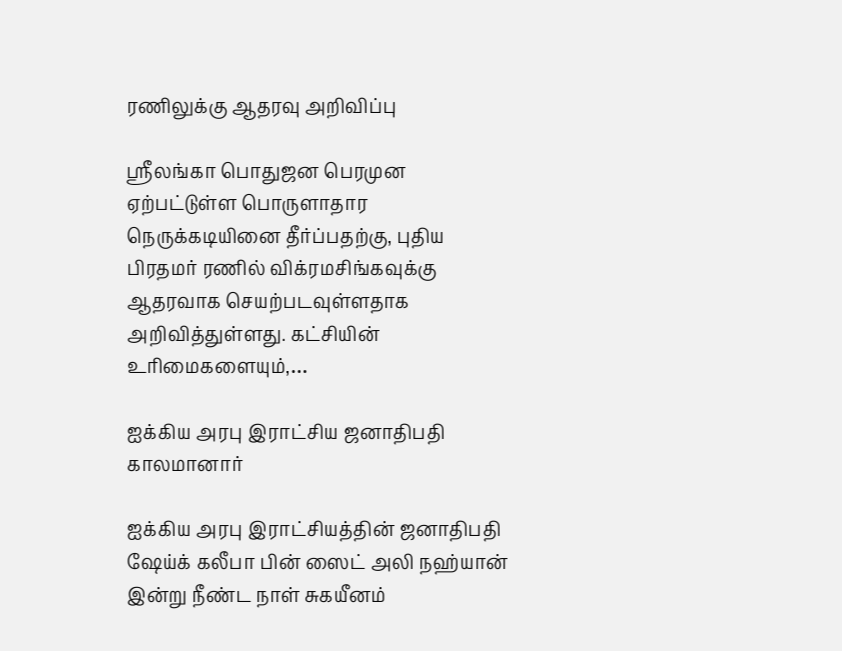ரணிலுக்கு ஆதரவு அறிவிப்பு

ஸ்ரீலங்கா பொதுஜன பெரமுன ஏற்பட்டுள்ள பொருளாதார நெருக்கடியினை தீர்ப்பதற்கு, புதிய பிரதமர் ரணில் விக்ரமசிங்கவுக்கு ஆதரவாக செயற்படவுள்ளதாக அறிவித்துள்ளது. கட்சியின் உரிமைகளையும்,…

ஐக்கிய அரபு இராட்சிய ஜனாதிபதி காலமானார்

ஐக்கிய அரபு இராட்சியத்தின் ஜனாதிபதி ஷேய்க் கலீபா பின் ஸைட் அலி நஹ்யான் இன்று நீண்ட நாள் சுகயீனம்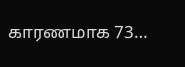காரணமாக 73…